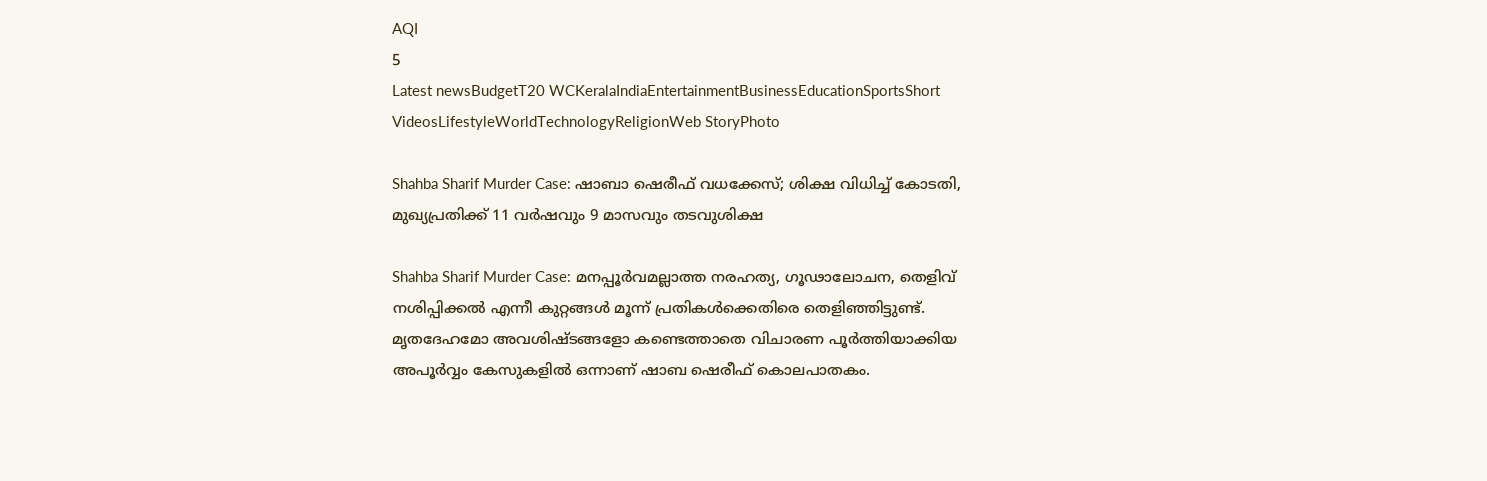AQI
5
Latest newsBudgetT20 WCKeralaIndiaEntertainmentBusinessEducationSportsShort VideosLifestyleWorldTechnologyReligionWeb StoryPhoto

Shahba Sharif Murder Case: ഷാബാ ഷെരീഫ് വധക്കേസ്; ശിക്ഷ വിധിച്ച് കോടതി, മുഖ്യപ്രതിക്ക് 11 വർഷവും 9 മാസവും തടവുശിക്ഷ

Shahba Sharif Murder Case: മനപ്പൂര്‍വമല്ലാത്ത നരഹത്യ, ഗൂഢാലോചന, തെളിവ് നശിപ്പിക്കല്‍ എന്നീ കുറ്റങ്ങള്‍ മൂന്ന് പ്രതികള്‍ക്കെതിരെ തെളിഞ്ഞിട്ടുണ്ട്. മൃതദേഹമോ അവശിഷ്ടങ്ങളോ കണ്ടെത്താതെ വിചാരണ പൂർത്തിയാക്കിയ അപൂർവ്വം കേസുകളിൽ ഒന്നാണ് ഷാബ ഷെരീഫ് കൊലപാതകം.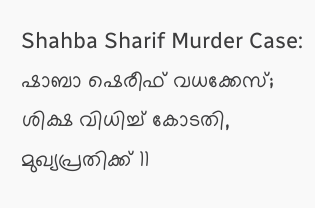Shahba Sharif Murder Case: ഷാബാ ഷെരീഫ് വധക്കേസ്; ശിക്ഷ വിധിച്ച് കോടതി, മുഖ്യപ്രതിക്ക് 11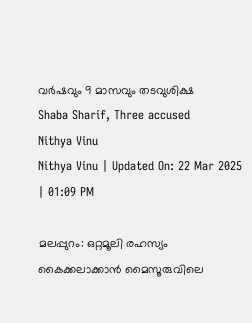വർഷവും 9 മാസവും തടവുശിക്ഷ
Shaba Sharif, Three accused
Nithya Vinu
Nithya Vinu | Updated On: 22 Mar 2025 | 01:09 PM

മലപ്പുറം: ഒറ്റമൂലി രഹസ്യം കൈക്കലാക്കാൻ മൈസൂരുവിലെ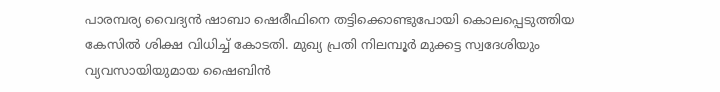പാരമ്പര്യ വൈദ്യൻ ഷാബാ ഷെരീഫിനെ തട്ടിക്കൊണ്ടുപോയി കൊലപ്പെടുത്തിയ കേസിൽ ശിക്ഷ വിധിച്ച് കോടതി. മുഖ്യ പ്രതി നിലമ്പൂ‍ർ മുക്കട്ട സ്വദേശിയും വ്യവസായിയുമായ ഷൈബിൻ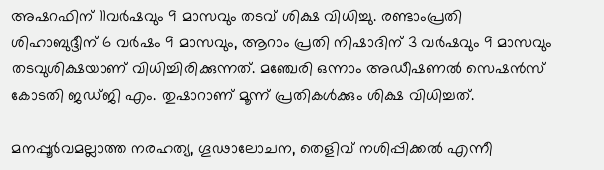അഷറഫിന് 11വർഷവും 9 മാസവും തടവ് ശിക്ഷ വിധിച്ചു. രണ്ടാംപ്രതി ശിഹാബുദ്ദീന് 6 വർഷം 9 മാസവും, ആറാം പ്രതി നിഷാദിന് 3 വർഷവും 9 മാസവും തടവുശിക്ഷയാണ് വിധിച്ചിരിക്കുന്നത്. മഞ്ചേരി ഒന്നാം അഡീഷണൽ സെഷൻസ് കോടതി ജ‍ഡ്ജി എം. തുഷാറാണ് മൂന്ന് പ്രതികൾക്കും ശിക്ഷ വിധിച്ചത്.

മനപ്പൂര്‍വമല്ലാത്ത നരഹത്യ, ഗൂഢാലോചന, തെളിവ് നശിപ്പിക്കല്‍ എന്നീ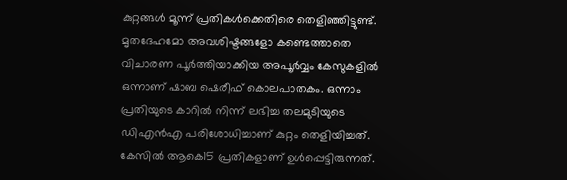കുറ്റങ്ങള്‍ മൂന്ന് പ്രതികള്‍ക്കെതിരെ തെളിഞ്ഞിട്ടുണ്ട്. മൃതദേഹമോ അവശിഷ്ടങ്ങളോ കണ്ടെത്താതെ വിചാരണ പൂർത്തിയാക്കിയ അപൂർവ്വം കേസുകളിൽ ഒന്നാണ് ഷാബ ഷെരീഫ് കൊലപാതകം. ഒന്നാം പ്രതിയുടെ കാറിൽ നിന്ന് ലഭിച്ച തലമുടിയുടെ ഡിഎൻഎ പരിശോധിച്ചാണ് കുറ്റം തെളിയിച്ചത്. കേസിൽ ആകെ15 പ്രതികളാണ് ഉൾപ്പെട്ടിരുന്നത്.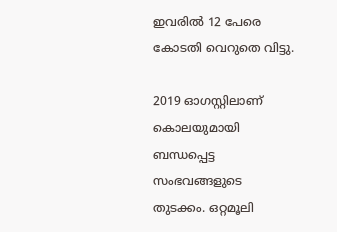ഇവരിൽ 12 പേരെ കോടതി വെറുതെ വിട്ടു.

2019 ഓഗസ്റ്റിലാണ് കൊലയുമായി ബന്ധപ്പെട്ട സംഭവങ്ങളുടെ തുടക്കം. ഒറ്റമൂലി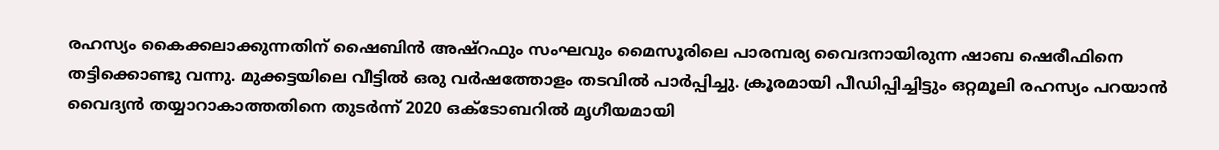രഹസ്യം കൈക്കലാക്കുന്നതിന് ഷൈബിൻ അഷ്റഫും സംഘവും മൈസൂരിലെ പാരമ്പര്യ വൈദനായിരുന്ന ഷാബ ഷെരീഫിനെ തട്ടിക്കൊണ്ടു വന്നു. മുക്കട്ടയിലെ വീട്ടിൽ ഒരു വ‍ർഷത്തോളം തടവിൽ പാർപ്പിച്ചു. ക്രൂരമായി പീഡിപ്പിച്ചിട്ടും ഒറ്റമൂലി രഹസ്യം പറയാൻ വൈദ്യൻ തയ്യാറാകാത്തതിനെ തുടർന്ന് 2020 ഒക്ടോബറിൽ മൃഗീയമായി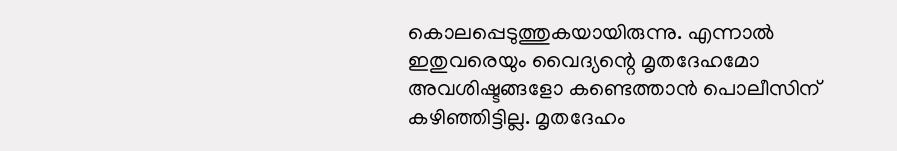കൊലപ്പെടുത്തുകയായിരുന്നു. എന്നാൽ ഇതുവരെയും വൈദ്യന്റെ മൃതദേഹമോ അവശിഷ്ടങ്ങളോ കണ്ടെത്താൻ പൊലീസിന് കഴിഞ്ഞിട്ടില്ല. മൃതദേഹം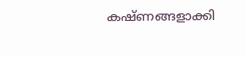കഷ്ണങ്ങളാക്കി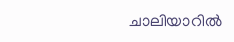ചാലിയാറിൽ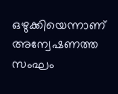ഒഴുക്കിയെന്നാണ് അന്വേഷണത്ത സംഘം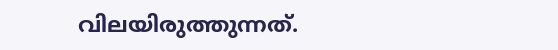വിലയിരുത്തുന്നത്.